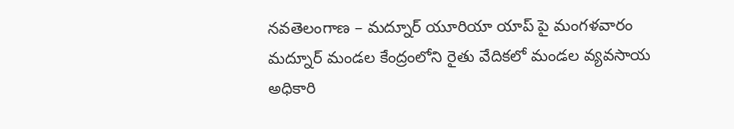నవతెలంగాణ – మద్నూర్ యూరియా యాప్ పై మంగళవారం మద్నూర్ మండల కేంద్రంలోని రైతు వేదికలో మండల వ్యవసాయ అధికారి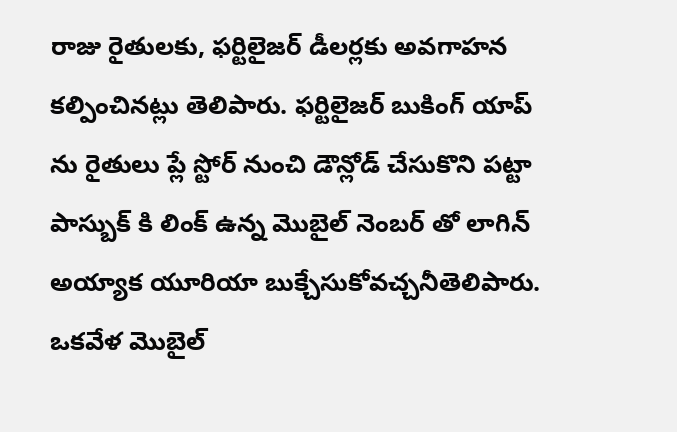రాజు రైతులకు, ఫర్టిలైజర్ డీలర్లకు అవగాహన కల్పించినట్లు తెలిపారు. ఫర్టిలైజర్ బుకింగ్ యాప్ ను రైతులు ప్లే స్టోర్ నుంచి డౌన్లోడ్ చేసుకొని పట్టా పాస్బుక్ కి లింక్ ఉన్న మొబైల్ నెంబర్ తో లాగిన్ అయ్యాక యూరియా బుక్చేసుకోవచ్చనీతెలిపారు. ఒకవేళ మొబైల్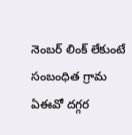నెంబర్ లింక్ లేకుంటే సంబంధిత గ్రామ ఏఈవో దగ్గర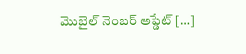మొబైల్ నెంబర్ అప్డేట్ […]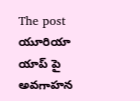The post యూరియా యాప్ పై అవగాహన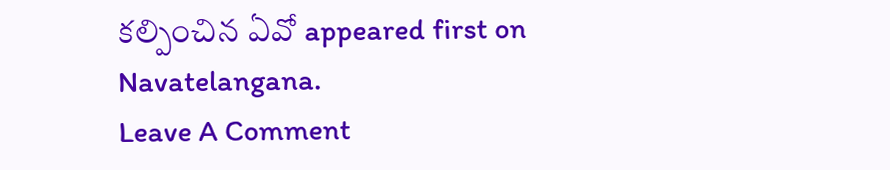కల్పించిన ఏవో appeared first on Navatelangana.
Leave A Comment